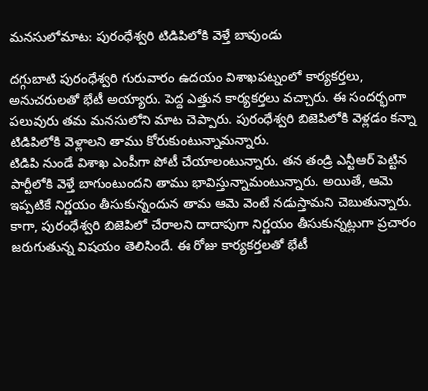మనసులోమాట: పురంధేశ్వరి టిడిపిలోకి వెళ్తే బావుండు

దగ్గుబాటి పురంధేశ్వరి గురువారం ఉదయం విశాఖపట్నంలో కార్యకర్తలు, అనుచరులతో భేటీ అయ్యారు. పెద్ద ఎత్తున కార్యకర్తలు వచ్చారు. ఈ సందర్భంగా పలువురు తమ మనసులోని మాట చెప్పారు. పురంధేశ్వరి బిజెపిలోకి వెళ్లడం కన్నా టిడిపిలోకి వెళ్లాలని తాము కోరుకుంటున్నామన్నారు.
టిడిపి నుండే విశాఖ ఎంపీగా పోటీ చేయాలంటున్నారు. తన తండ్రి ఎన్టీఆర్ పెట్టిన పార్టీలోకి వెళ్తే బాగుంటుందని తాము భావిస్తున్నామంటున్నారు. అయితే, ఆమె ఇప్పటికే నిర్ణయం తీసుకున్నందున తామ ఆమె వెంటే నడుస్తామని చెబుతున్నారు.
కాగా, పురంధేశ్వరి బిజెపిలో చేరాలని దాదాపుగా నిర్ణయం తీసుకున్నట్లుగా ప్రచారం జరుగుతున్న విషయం తెలిసిందే. ఈ రోజు కార్యకర్తలతో భేటీ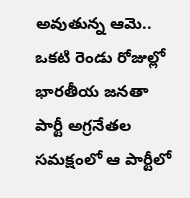అవుతున్న ఆమె.. ఒకటి రెండు రోజుల్లో భారతీయ జనతా పార్టీ అగ్రనేతల సమక్షంలో ఆ పార్టీలో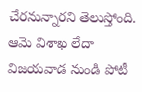చేరనున్నారని తెలుస్తోంది. ఆమె విశాఖ లేదా విజయవాడ నుండి పోటీ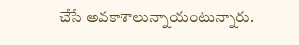చేసే అవకాశాలున్నాయంటున్నారు.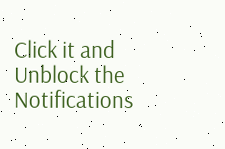Click it and Unblock the Notifications